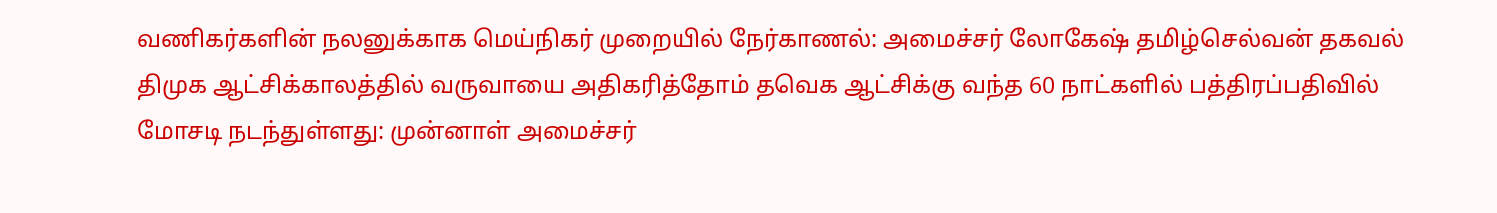வணிகர்களின் நலனுக்காக மெய்நிகர் முறையில் நேர்காணல்: அமைச்சர் லோகேஷ் தமிழ்செல்வன் தகவல்
திமுக ஆட்சிக்காலத்தில் வருவாயை அதிகரித்தோம் தவெக ஆட்சிக்கு வந்த 60 நாட்களில் பத்திரப்பதிவில் மோசடி நடந்துள்ளது: முன்னாள் அமைச்சர்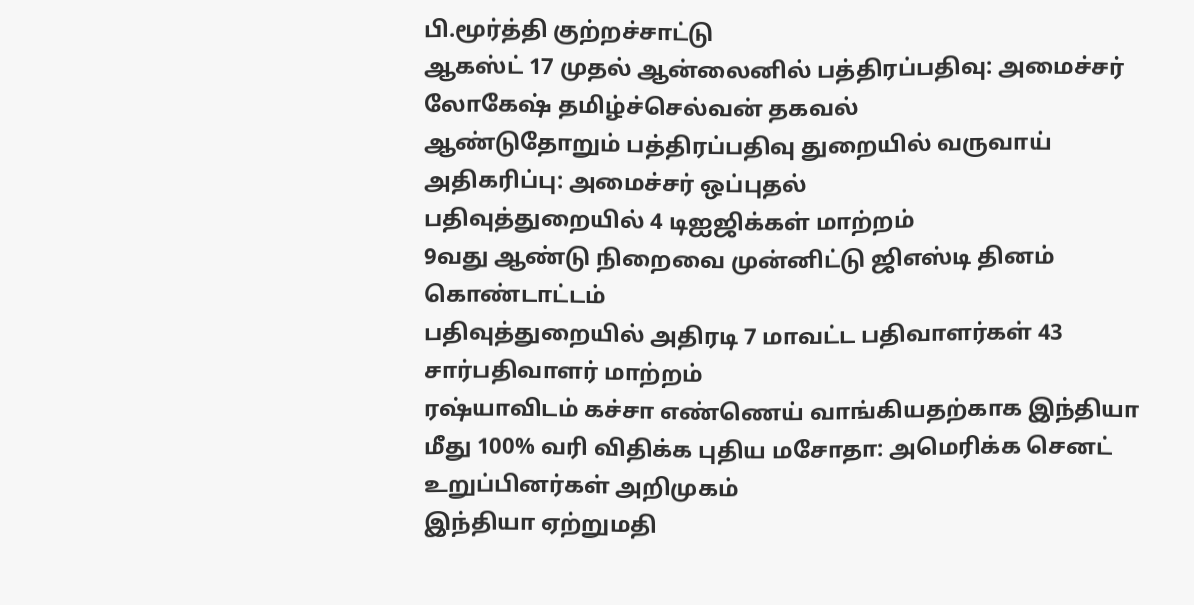பி.மூர்த்தி குற்றச்சாட்டு
ஆகஸ்ட் 17 முதல் ஆன்லைனில் பத்திரப்பதிவு: அமைச்சர் லோகேஷ் தமிழ்ச்செல்வன் தகவல்
ஆண்டுதோறும் பத்திரப்பதிவு துறையில் வருவாய் அதிகரிப்பு: அமைச்சர் ஒப்புதல்
பதிவுத்துறையில் 4 டிஐஜிக்கள் மாற்றம்
9வது ஆண்டு நிறைவை முன்னிட்டு ஜிஎஸ்டி தினம் கொண்டாட்டம்
பதிவுத்துறையில் அதிரடி 7 மாவட்ட பதிவாளர்கள் 43 சார்பதிவாளர் மாற்றம்
ரஷ்யாவிடம் கச்சா எண்ணெய் வாங்கியதற்காக இந்தியா மீது 100% வரி விதிக்க புதிய மசோதா: அமெரிக்க செனட் உறுப்பினர்கள் அறிமுகம்
இந்தியா ஏற்றுமதி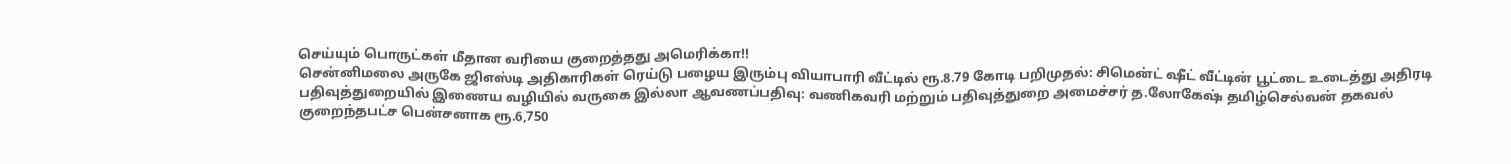செய்யும் பொருட்கள் மீதான வரியை குறைத்தது அமெரிக்கா!!
சென்னிமலை அருகே ஜிஎஸ்டி அதிகாரிகள் ரெய்டு பழைய இரும்பு வியாபாரி வீட்டில் ரூ.8.79 கோடி பறிமுதல்: சிமென்ட் ஷீட் வீட்டின் பூட்டை உடைத்து அதிரடி
பதிவுத்துறையில் இணைய வழியில் வருகை இல்லா ஆவணப்பதிவு: வணிகவரி மற்றும் பதிவுத்துறை அமைச்சர் த.லோகேஷ் தமிழ்செல்வன் தகவல்
குறைந்தபட்ச பென்சனாக ரூ.6,750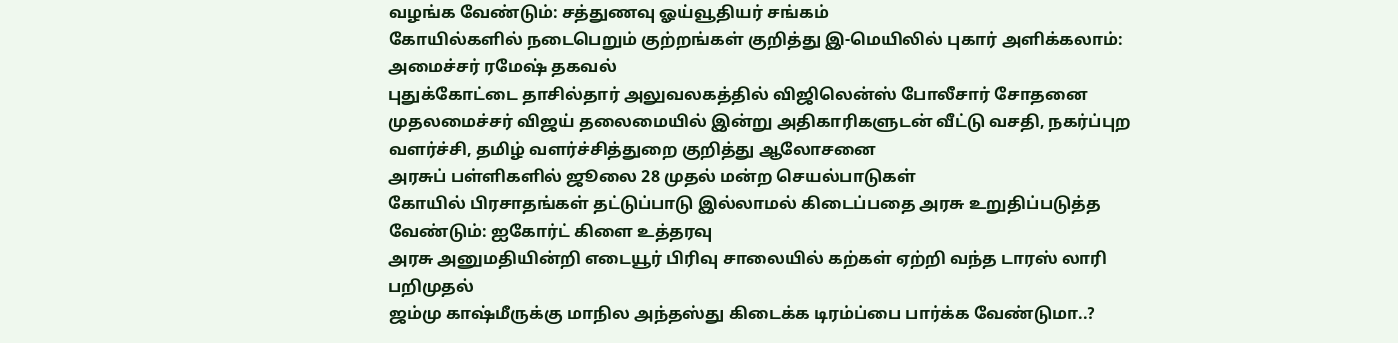வழங்க வேண்டும்: சத்துணவு ஓய்வூதியர் சங்கம்
கோயில்களில் நடைபெறும் குற்றங்கள் குறித்து இ-மெயிலில் புகார் அளிக்கலாம்: அமைச்சர் ரமேஷ் தகவல்
புதுக்கோட்டை தாசில்தார் அலுவலகத்தில் விஜிலென்ஸ் போலீசார் சோதனை
முதலமைச்சர் விஜய் தலைமையில் இன்று அதிகாரிகளுடன் வீட்டு வசதி, நகர்ப்புற வளர்ச்சி, தமிழ் வளர்ச்சித்துறை குறித்து ஆலோசனை
அரசுப் பள்ளிகளில் ஜூலை 28 முதல் மன்ற செயல்பாடுகள்
கோயில் பிரசாதங்கள் தட்டுப்பாடு இல்லாமல் கிடைப்பதை அரசு உறுதிப்படுத்த வேண்டும்: ஐகோர்ட் கிளை உத்தரவு
அரசு அனுமதியின்றி எடையூர் பிரிவு சாலையில் கற்கள் ஏற்றி வந்த டாரஸ் லாரி பறிமுதல்
ஜம்மு காஷ்மீருக்கு மாநில அந்தஸ்து கிடைக்க டிரம்ப்பை பார்க்க வேண்டுமா..?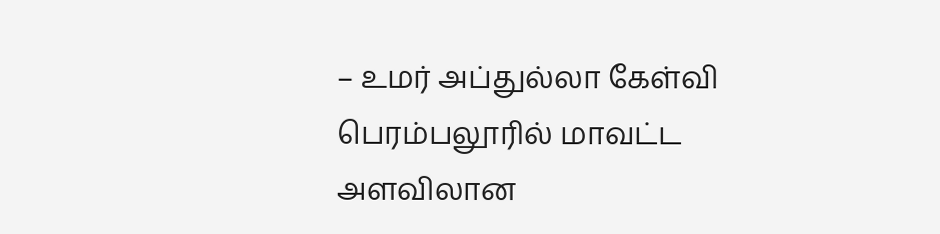– உமர் அப்துல்லா கேள்வி
பெரம்பலூரில் மாவட்ட அளவிலான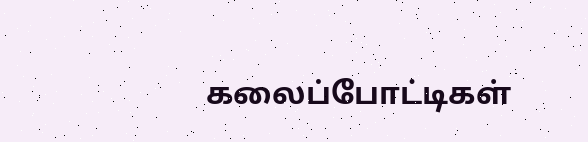கலைப்போட்டிகள்